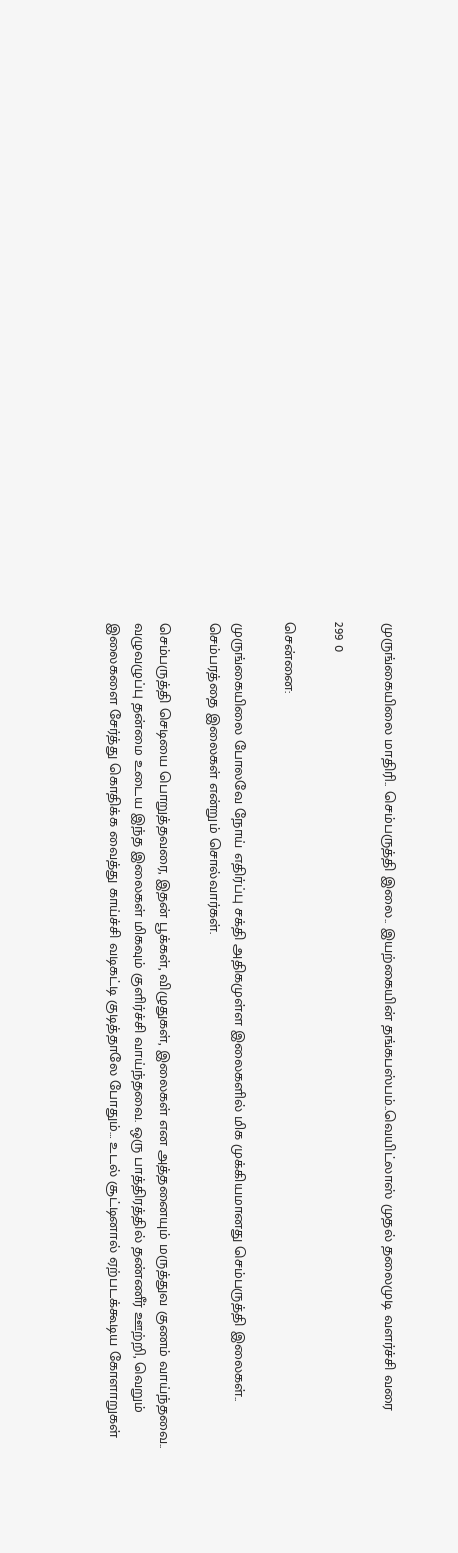முருங்கையிலை மாதிரி.. செம்பருத்தி இலை.. இயற்கையின் தங்கபஸ்பம்..வெயிட்லாஸ் முதல் தலைமுடி வளர்ச்சி வரை

299 0

சென்னை:

முருங்கையிலை போலவே நோய் எதிர்ப்பு சக்தி அதிகமுள்ள இலைகளில் மிக முக்கியமானது செம்பருத்தி இலைகள்.. செம்பரத்தை இலைகள் என்றும் சொல்வார்கள்.

செம்பருத்தி செடியை பொறுத்தவரை, இதன் பூக்கள், விழுதுகள், இலைகள் என அத்தனையும் மருத்துவ குணம் வாய்ந்தவை.. வழுவழுப்பு தன்மை உடைய இந்த இலைகள் மிகவும் குளிர்ச்சி வாய்ந்தவை. ஒரு பாத்திரத்தில் தண்ணீர் ஊற்றி, வெறும் இலைகளை சேர்த்து கொதிக்க வைத்து காய்ச்சி வடிகட்டி குடித்தாலே போதும்… உடல் சூட்டினால் ஏற்படக்கூடிய கோளாறுகள்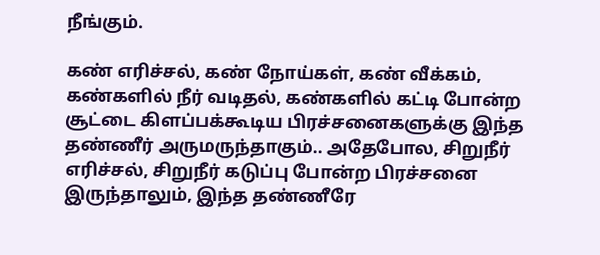நீங்கும்.

கண் எரிச்சல், கண் நோய்கள், கண் வீக்கம், கண்களில் நீர் வடிதல், கண்களில் கட்டி போன்ற சூட்டை கிளப்பக்கூடிய பிரச்சனைகளுக்கு இந்த தண்ணீர் அருமருந்தாகும்.. அதேபோல, சிறுநீர் எரிச்சல், சிறுநீர் கடுப்பு போன்ற பிரச்சனை இருந்தாலும், இந்த தண்ணீரே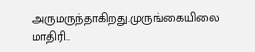அருமருந்தாகிறது.முருங்கையிலை மாதிரி..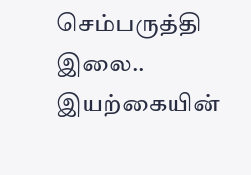செம்பருத்தி இலை.. இயற்கையின்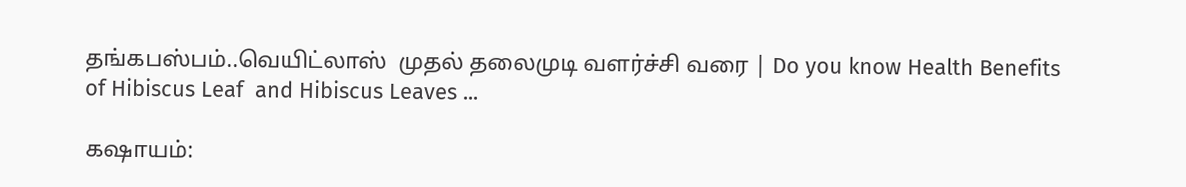தங்கபஸ்பம்..வெயிட்லாஸ்  முதல் தலைமுடி வளர்ச்சி வரை | Do you know Health Benefits of Hibiscus Leaf  and Hibiscus Leaves ...

கஷாயம்: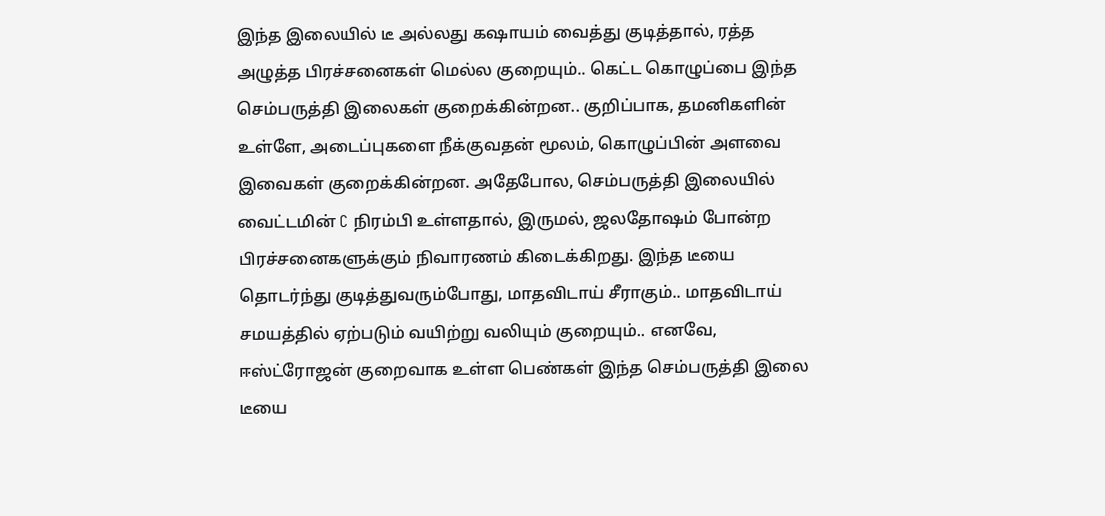இந்த இலையில் டீ அல்லது கஷாயம் வைத்து குடித்தால், ரத்த அழுத்த பிரச்சனைகள் மெல்ல குறையும்.. கெட்ட கொழுப்பை இந்த செம்பருத்தி இலைகள் குறைக்கின்றன.. குறிப்பாக, தமனிகளின் உள்ளே, அடைப்புகளை நீக்குவதன் மூலம், கொழுப்பின் அளவை இவைகள் குறைக்கின்றன. அதேபோல, செம்பருத்தி இலையில் வைட்டமின் C நிரம்பி உள்ளதால், இருமல், ஜலதோஷம் போன்ற பிரச்சனைகளுக்கும் நிவாரணம் கிடைக்கிறது. இந்த டீயை தொடர்ந்து குடித்துவரும்போது, மாதவிடாய் சீராகும்.. மாதவிடாய் சமயத்தில் ஏற்படும் வயிற்று வலியும் குறையும்.. எனவே, ஈஸ்ட்ரோஜன் குறைவாக உள்ள பெண்கள் இந்த செம்பருத்தி இலை டீயை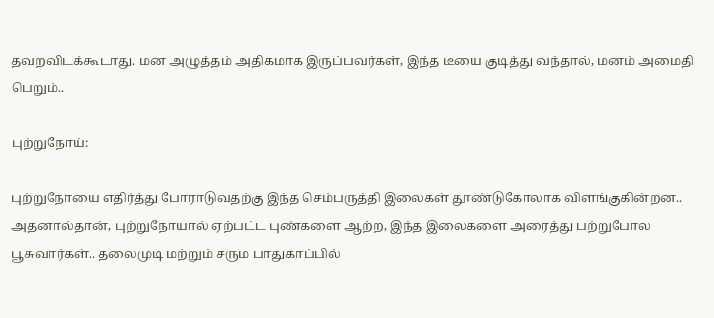தவறவிடக்கூடாது. மன அழுத்தம் அதிகமாக இருப்பவர்கள், இந்த டீயை குடித்து வந்தால், மனம் அமைதி பெறும்..

புற்றுநோய்:

புற்றுநோயை எதிர்த்து போராடுவதற்கு இந்த செம்பருத்தி இலைகள் தூண்டுகோலாக விளங்குகின்றன.. அதனால்தான், புற்றுநோயால் ஏற்பட்ட புண்களை ஆற்ற, இந்த இலைகளை அரைத்து பற்றுபோல பூசுவார்கள்.. தலைமுடி மற்றும் சரும பாதுகாப்பில்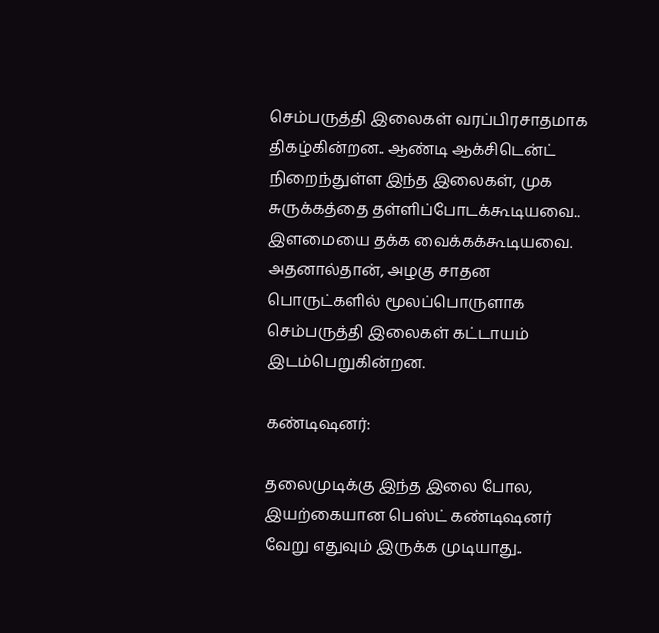செம்பருத்தி இலைகள் வரப்பிரசாதமாக திகழ்கின்றன.. ஆண்டி ஆக்சிடென்ட் நிறைந்துள்ள இந்த இலைகள், முக சுருக்கத்தை தள்ளிப்போடக்கூடியவை.. இளமையை தக்க வைக்கக்கூடியவை. அதனால்தான், அழகு சாதன பொருட்களில் மூலப்பொருளாக செம்பருத்தி இலைகள் கட்டாயம் இடம்பெறுகின்றன.

கண்டிஷனர்:

தலைமுடிக்கு இந்த இலை போல, இயற்கையான பெஸ்ட் கண்டிஷனர் வேறு எதுவும் இருக்க முடியாது..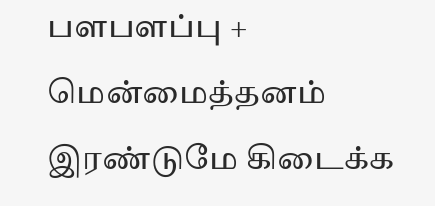பளபளப்பு + மென்மைத்தனம் இரண்டுமே கிடைக்க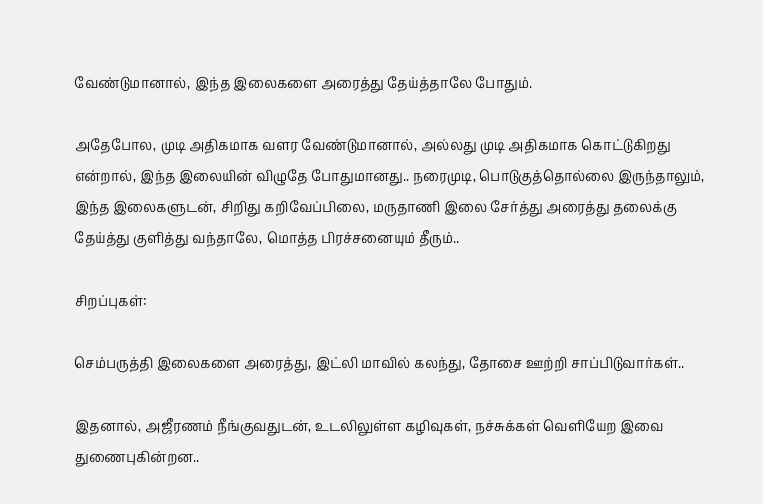வேண்டுமானால், இந்த இலைகளை அரைத்து தேய்த்தாலே போதும்.

அதேபோல, முடி அதிகமாக வளர வேண்டுமானால், அல்லது முடி அதிகமாக கொட்டுகிறது என்றால், இந்த இலையின் விழுதே போதுமானது.. நரைமுடி, பொடுகுத்தொல்லை இருந்தாலும், இந்த இலைகளுடன், சிறிது கறிவேப்பிலை, மருதாணி இலை சேர்த்து அரைத்து தலைக்கு தேய்த்து குளித்து வந்தாலே, மொத்த பிரச்சனையும் தீரும்..

சிறப்புகள்:

செம்பருத்தி இலைகளை அரைத்து, இட்லி மாவில் கலந்து, தோசை ஊற்றி சாப்பிடுவார்கள்..

இதனால், அஜீரணம் நீங்குவதுடன், உடலிலுள்ள கழிவுகள், நச்சுக்கள் வெளியேற இவை துணைபுகின்றன..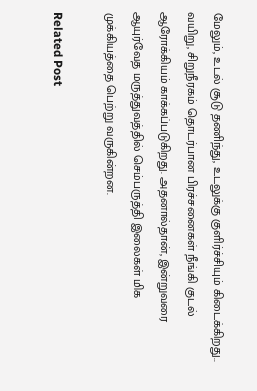மேலும், உடல் சூடு தணிந்து, உடலுக்கு குளிர்ச்சியும் கிடைக்கிறது.. வயிறு, சிறுநீரகம் தொடர்பான பிரச்சனைகள் நீங்கி குடல் ஆரோக்கியம் காக்கப்படுகிறது. அதனால்தான், இன்றுவரை ஆயுர்வேத மருத்துவத்தில் செம்பருத்தி இலைகள் மிக முக்கியத்தை பெற்று வருகின்றன.

Related Post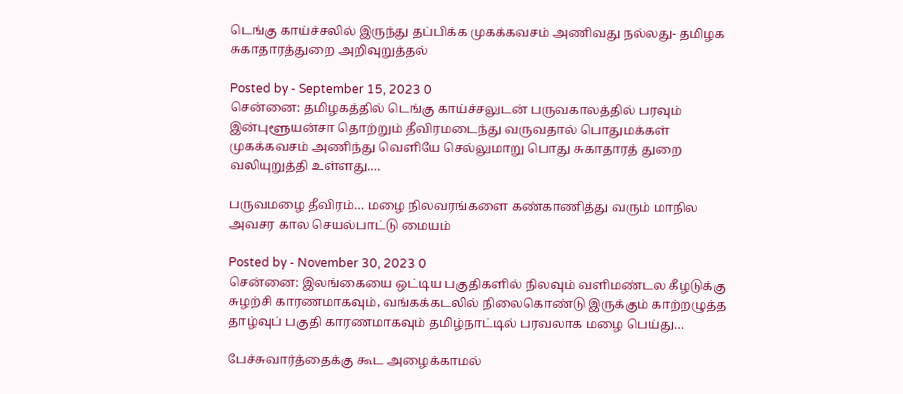டெங்கு காய்ச்சலில் இருந்து தப்பிக்க முகக்கவசம் அணிவது நல்லது- தமிழக சுகாதாரத்துறை அறிவுறுத்தல்

Posted by - September 15, 2023 0
சென்னை: தமிழகத்தில் டெங்கு காய்ச்சலுடன் பருவகாலத்தில் பரவும் இன்புளூயன்சா தொற்றும் தீவிரமடைந்து வருவதால் பொதுமக்கள் முகக்கவசம் அணிந்து வெளியே செல்லுமாறு பொது சுகாதாரத் துறை வலியுறுத்தி உள்ளது.…

பருவமழை தீவிரம்… மழை நிலவரங்களை கண்காணித்து வரும் மாநில அவசர கால செயல்பாட்டு மையம்

Posted by - November 30, 2023 0
சென்னை: இலங்கையை ஒட்டிய பகுதிகளில் நிலவும் வளிமண்டல கீழடுக்கு சுழற்சி காரணமாகவும், வங்கக்கடலில் நிலைகொண்டு இருக்கும் காற்றழுத்த தாழ்வுப் பகுதி காரணமாகவும் தமிழ்நாட்டில் பரவலாக மழை பெய்து…

பேச்சுவார்த்தைக்கு கூட அழைக்காமல்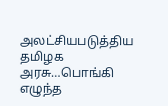அலட்சியபடுத்திய தமிழக அரசு…பொங்கி எழுந்த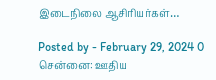இடைநிலை ஆசிரியர்கள்…

Posted by - February 29, 2024 0
சென்னை: ஊதிய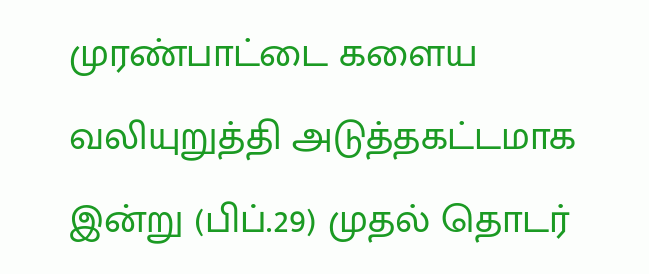முரண்பாட்டை களைய வலியுறுத்தி அடுத்தகட்டமாக இன்று (பிப்.29) முதல் தொடர்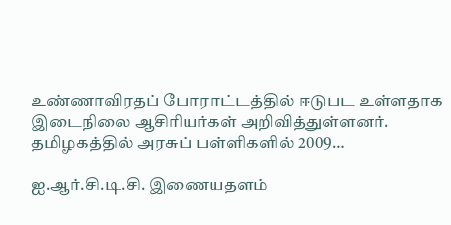உண்ணாவிரதப் போராட்டத்தில் ஈடுபட உள்ளதாக இடைநிலை ஆசிரியர்கள் அறிவித்துள்ளனர். தமிழகத்தில் அரசுப் பள்ளிகளில் 2009…

ஐ.ஆர்.சி.டி.சி. இணையதளம்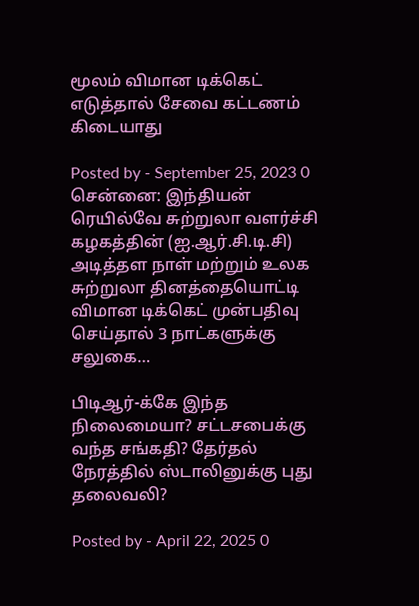மூலம் விமான டிக்கெட் எடுத்தால் சேவை கட்டணம் கிடையாது

Posted by - September 25, 2023 0
சென்னை: இந்தியன் ரெயில்வே சுற்றுலா வளர்ச்சி கழகத்தின் (ஐ.ஆர்.சி.டி.சி) அடித்தள நாள் மற்றும் உலக சுற்றுலா தினத்தையொட்டி விமான டிக்கெட் முன்பதிவு செய்தால் 3 நாட்களுக்கு சலுகை…

பிடிஆர்-க்கே இந்த நிலைமையா? சட்டசபைக்கு வந்த சங்கதி? தேர்தல் நேரத்தில் ஸ்டாலினுக்கு புது தலைவலி?

Posted by - April 22, 2025 0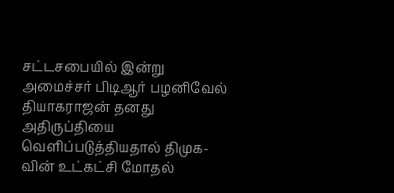சட்டசபையில் இன்று அமைச்சர் பிடிஆர் பழனிவேல் தியாகராஜன் தனது அதிருப்தியை வெளிப்படுத்தியதால் திமுக-வின் உட்கட்சி மோதல்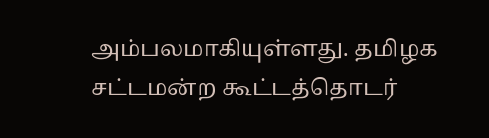அம்பலமாகியுள்ளது. தமிழக சட்டமன்ற கூட்டத்தொடர்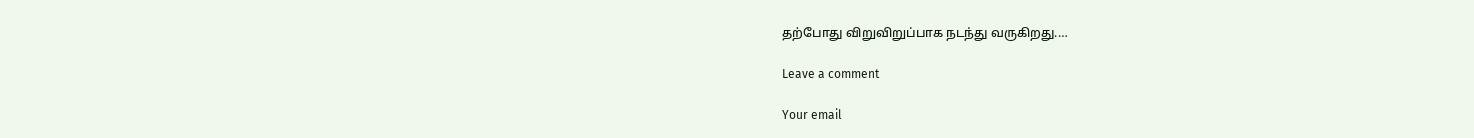தற்போது விறுவிறுப்பாக நடந்து வருகிறது.…

Leave a comment

Your email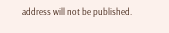address will not be published.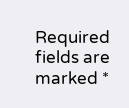Required fields are marked *